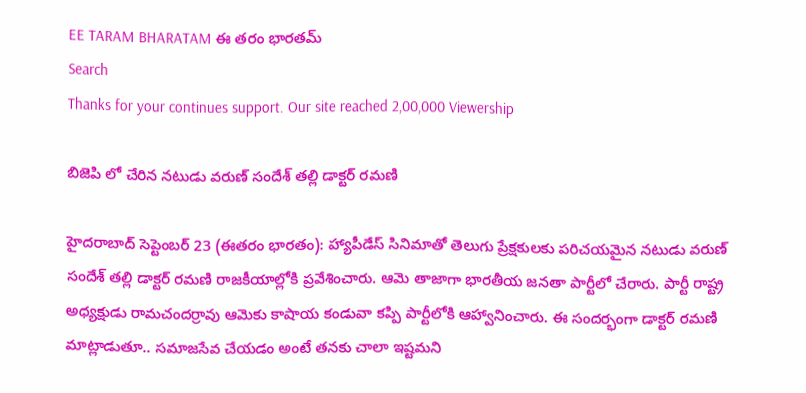EE TARAM BHARATAM ఈ తరం భారతమ్
Search
Thanks for your continues support. Our site reached 2,00,000 Viewership

బిజెపి లో చేరిన నటుడు వరుణ్ సందేశ్ తల్లి డాక్టర్ రమణి

హైదరాబాద్ సెప్టెంబర్ 23 (ఈతరం భారతం): హ్యాపీడేస్ సినిమాతో తెలుగు ప్రేక్షకులకు పరిచయమైన నటుడు వరుణ్ సందేశ్ తల్లి డాక్టర్ రమణి రాజకీయాల్లోకి ప్రవేశించారు. ఆమె తాజాగా భారతీయ జనతా పార్టీలో చేరారు. పార్టీ రాష్ట్ర అధ్యక్షుడు రామచందర్రావు ఆమెకు కాషాయ కండువా కప్పి పార్టీలోకి ఆహ్వానించారు. ఈ సందర్భంగా డాక్టర్ రమణి మాట్లాడుతూ.. సమాజసేవ చేయడం అంటే తనకు చాలా ఇష్టమని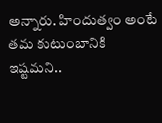అన్నారు. హిందుత్వం అంటే తమ కుటుంబానికి ఇష్టమని..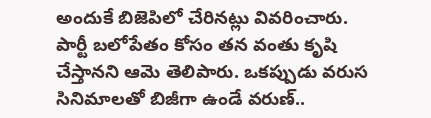అందుకే బిజెపిలో చేరినట్లు వివరించారు. పార్టీ బలోపేతం కోసం తన వంతు కృషి చేస్తానని ఆమె తెలిపారు. ఒకప్పుడు వరుస సినిమాలతో బిజీగా ఉండే వరుణ్..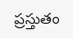ప్రస్తుతం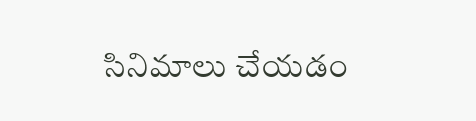సినిమాలు చేయడం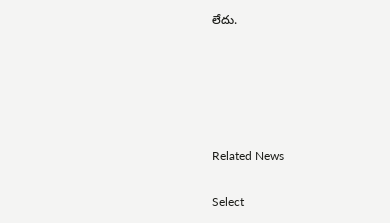లేదు.





Related News

Select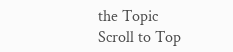the Topic
Scroll to Top